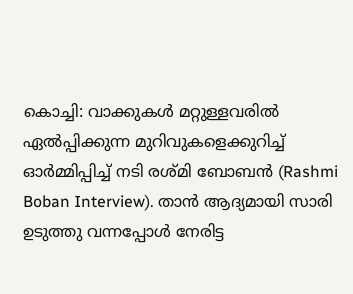കൊച്ചി: വാക്കുകൾ മറ്റുള്ളവരിൽ ഏൽപ്പിക്കുന്ന മുറിവുകളെക്കുറിച്ച് ഓർമ്മിപ്പിച്ച് നടി രശ്മി ബോബൻ (Rashmi Boban Interview). താൻ ആദ്യമായി സാരി ഉടുത്തു വന്നപ്പോൾ നേരിട്ട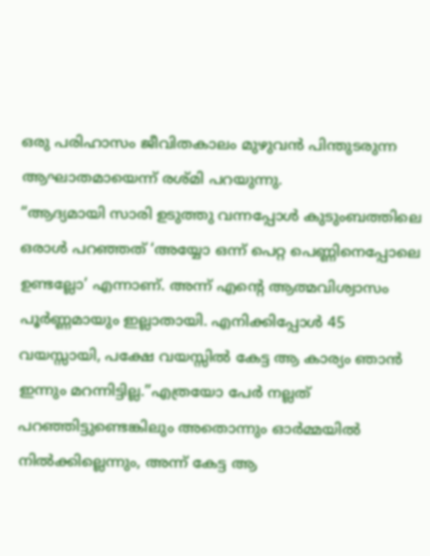ഒരു പരിഹാസം ജീവിതകാലം മുഴുവൻ പിന്തുടരുന്ന ആഘാതമായെന്ന് രശ്മി പറയുന്നു.
“ആദ്യമായി സാരി ഉടുത്തു വന്നപ്പോൾ കുടുംബത്തിലെ ഒരാൾ പറഞ്ഞത് ‘അയ്യോ ഒന്ന് പെറ്റ പെണ്ണിനെപ്പോലെ ഉണ്ടല്ലോ’ എന്നാണ്. അന്ന് എന്റെ ആത്മവിശ്വാസം പൂർണ്ണമായും ഇല്ലാതായി. എനിക്കിപ്പോൾ 45 വയസ്സായി, പക്ഷേ വയസ്സിൽ കേട്ട ആ കാര്യം ഞാൻ ഇന്നും മറന്നിട്ടില്ല.”എത്രയോ പേർ നല്ലത് പറഞ്ഞിട്ടുണ്ടെങ്കിലും അതൊന്നും ഓർമ്മയിൽ നിൽക്കില്ലെന്നും, അന്ന് കേട്ട ആ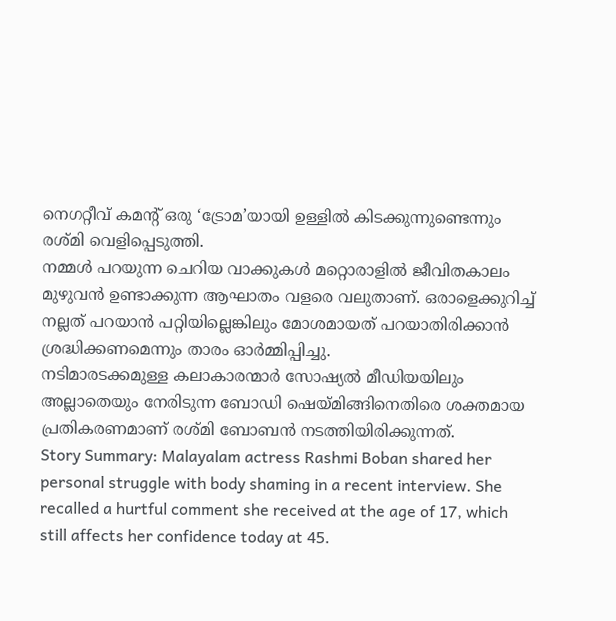നെഗറ്റീവ് കമന്റ് ഒരു ‘ട്രോമ’യായി ഉള്ളിൽ കിടക്കുന്നുണ്ടെന്നും രശ്മി വെളിപ്പെടുത്തി.
നമ്മൾ പറയുന്ന ചെറിയ വാക്കുകൾ മറ്റൊരാളിൽ ജീവിതകാലം മുഴുവൻ ഉണ്ടാക്കുന്ന ആഘാതം വളരെ വലുതാണ്. ഒരാളെക്കുറിച്ച് നല്ലത് പറയാൻ പറ്റിയില്ലെങ്കിലും മോശമായത് പറയാതിരിക്കാൻ ശ്രദ്ധിക്കണമെന്നും താരം ഓർമ്മിപ്പിച്ചു.
നടിമാരടക്കമുള്ള കലാകാരന്മാർ സോഷ്യൽ മീഡിയയിലും അല്ലാതെയും നേരിടുന്ന ബോഡി ഷെയ്മിങ്ങിനെതിരെ ശക്തമായ പ്രതികരണമാണ് രശ്മി ബോബൻ നടത്തിയിരിക്കുന്നത്.
Story Summary: Malayalam actress Rashmi Boban shared her personal struggle with body shaming in a recent interview. She recalled a hurtful comment she received at the age of 17, which still affects her confidence today at 45.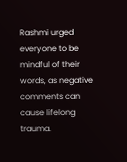Rashmi urged everyone to be mindful of their words, as negative comments can cause lifelong trauma.